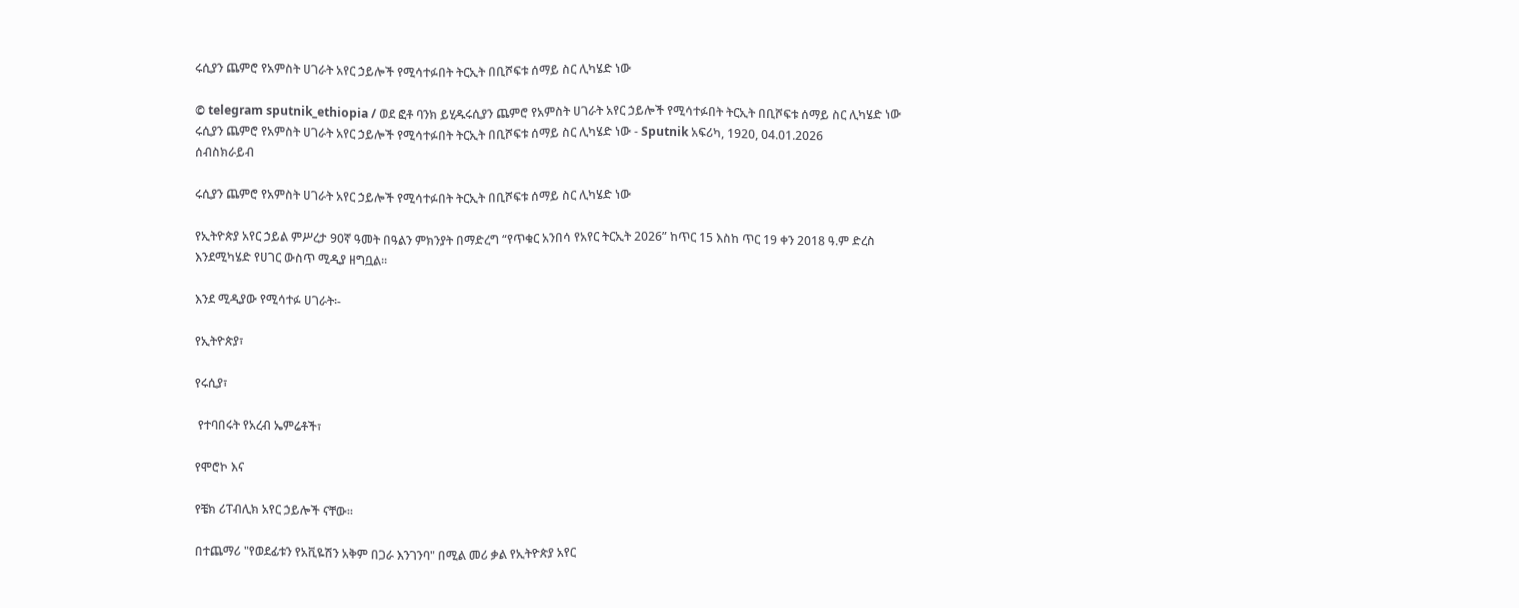ሩሲያን ጨምሮ የአምስት ሀገራት አየር ኃይሎች የሚሳተፉበት ትርኢት በቢሾፍቱ ሰማይ ስር ሊካሄድ ነው

© telegram sputnik_ethiopia / ወደ ፎቶ ባንክ ይሂዱሩሲያን ጨምሮ የአምስት ሀገራት አየር ኃይሎች የሚሳተፉበት ትርኢት በቢሾፍቱ ሰማይ ስር ሊካሄድ ነው
ሩሲያን ጨምሮ የአምስት ሀገራት አየር ኃይሎች የሚሳተፉበት ትርኢት በቢሾፍቱ ሰማይ ስር ሊካሄድ ነው - Sputnik አፍሪካ, 1920, 04.01.2026
ሰብስክራይብ

ሩሲያን ጨምሮ የአምስት ሀገራት አየር ኃይሎች የሚሳተፉበት ትርኢት በቢሾፍቱ ሰማይ ስር ሊካሄድ ነው

የኢትዮጵያ አየር ኃይል ምሥረታ 90ኛ ዓመት በዓልን ምክንያት በማድረግ “የጥቁር አንበሳ የአየር ትርኢት 2026” ከጥር 15 እስከ ጥር 19 ቀን 2018 ዓ.ም ድረስ እንደሚካሄድ የሀገር ውስጥ ሚዲያ ዘግቧል፡፡

እንደ ሚዲያው የሚሳተፉ ሀገራት፡-

የኢትዮጵያ፣

የሩሲያ፣

 የተባበሩት የአረብ ኤምሬቶች፣

የሞሮኮ እና

የቼክ ሪፐብሊክ አየር ኃይሎች ናቸው።

በተጨማሪ "የወደፊቱን የአቪዬሽን አቅም በጋራ እንገንባ" በሚል መሪ ቃል የኢትዮጵያ አየር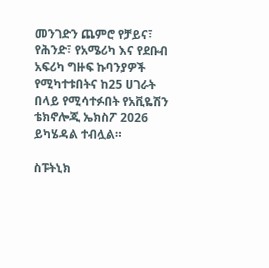መንገድን ጨምሮ የቻይና፣ የሕንድ፣ የአሜሪካ እና የደቡብ አፍሪካ ግዙፍ ኩባንያዎች የሚካተቱበትና ከ25 ሀገራት በላይ የሚሳተፉበት የአቪዬሽን ቴክኖሎጂ ኤክስፖ 2026 ይካሄዳል ተብሏል።

ስፑትኒክ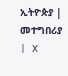ኢትዮጵያ | መተግበሪያ | X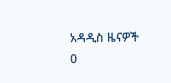አዳዲስ ዜናዎች
0